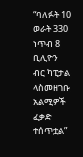“ባለፉት 10 ወራት 330 ነጥብ 8 ቢሊዮን ብር ካፒታል ላስመዘገቡ አልሚዎች ፈቃድ ተሰጥቷል”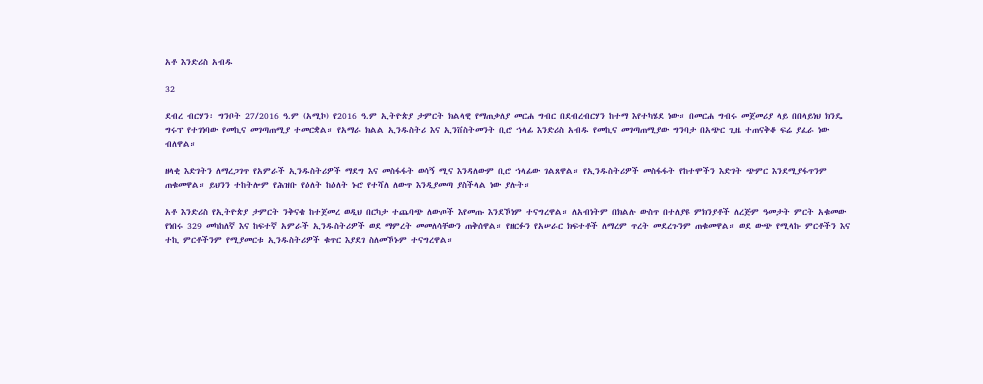አቶ እንድሪስ አብዱ

32

ደብረ ብርሃን፡ ግንቦት 27/2016 ዓ.ም (አሚኮ) የ2016 ዓ.ም ኢትዮጵያ ታምርት ክልላዊ የማጠቃለያ መርሐ ግብር በደብረብርሃን ከተማ እየተካሄደ ነው። በመርሐ ግብሩ መጀመሪያ ላይ በበላይነህ ክንዴ ግሩፕ የተገነባው የመኪና መገጣጠሚያ ተመርቋል። የአማራ ክልል ኢንዱስትሪ እና ኢንቨስትመንት ቢሮ ኀላፊ እንድሪስ አብዱ የመኪና መገጣጠሚያው ግንባታ በአጭር ጊዜ ተጠናቅቆ ፍሬ ያፈራ ነው ብለዋል።

ዘላቂ እድገትን ለማረጋገጥ የአምራች ኢንዱስትሪዎች ማደግ እና መስፋፋት ወሳኝ ሚና እንዳለውም ቢሮ ኀላፊው ገልጸዋል። የኢንዱስትሪዎች መስፋፋት የከተሞችን እድገት ጭምር እንደሚያፋጥንም ጠቁመዋል። ይህንን ተከትሎም የሕዝቡ የዕለት ከዕለት ኑሮ የተሻለ ለውጥ እንዲያመጣ ያስችላል ነው ያሉት።

አቶ እንድሪስ የኢትዮጵያ ታምርት ንቅናቄ ከተጀመረ ወዲህ በርካታ ተጨባጭ ለውጦች እየመጡ እንደኾነም ተናግረዋል። ለአብነትም በክልሉ ውስጥ በተለያዩ ምክንያቶች ለረጅም ዓመታት ምርት አቁመው የነበሩ 329 መካከለኛ እና ከፍተኛ አምራች ኢንዱስትሪዎች ወደ ማምረት መመለሳቸውን ጠቅሰዋል። የዘርፉን የአሠራር ክፍተቶች ለማረም ጥረት መደረጉንም ጠቁመዋል። ወደ ውጭ የሚላኩ ምርቶችን እና ተኪ ምርቶችንም የሚያመርቱ ኢንዱስትሪዎች ቁጥር እያደገ ስለመኾኑም ተናግረዋል።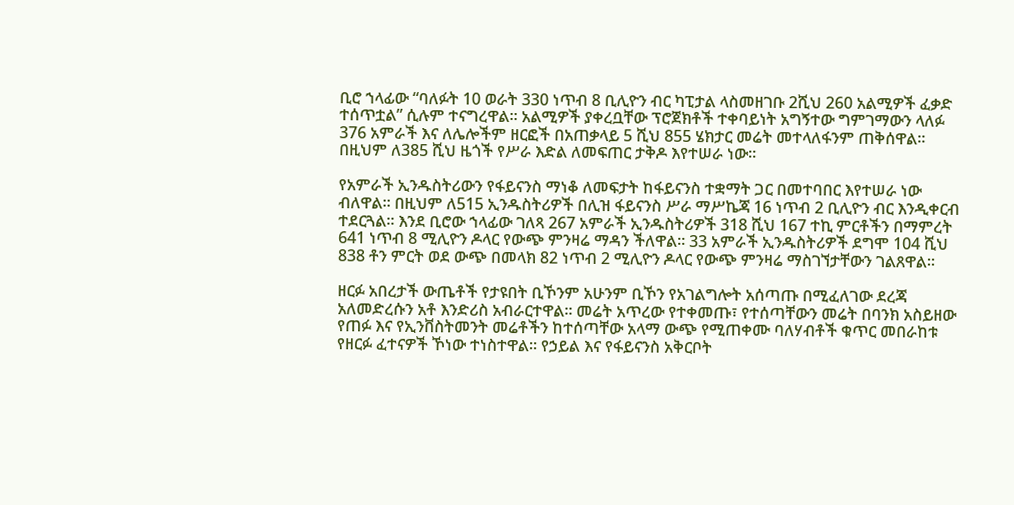ቢሮ ኀላፊው “ባለፉት 10 ወራት 330 ነጥብ 8 ቢሊዮን ብር ካፒታል ላስመዘገቡ 2ሺህ 260 አልሚዎች ፈቃድ ተሰጥቷል” ሲሉም ተናግረዋል። አልሚዎች ያቀረቧቸው ፕሮጀክቶች ተቀባይነት አግኝተው ግምገማውን ላለፉ 376 አምራች እና ለሌሎችም ዘርፎች በአጠቃላይ 5 ሺህ 855 ሄክታር መሬት መተላለፋንም ጠቅሰዋል። በዚህም ለ385 ሺህ ዜጎች የሥራ እድል ለመፍጠር ታቅዶ እየተሠራ ነው።

የአምራች ኢንዱስትሪውን የፋይናንስ ማነቆ ለመፍታት ከፋይናንስ ተቋማት ጋር በመተባበር እየተሠራ ነው ብለዋል። በዚህም ለ515 ኢንዱስትሪዎች በሊዝ ፋይናንስ ሥራ ማሥኬጃ 16 ነጥብ 2 ቢሊዮን ብር እንዲቀርብ ተደርጓል። እንደ ቢሮው ኀላፊው ገለጻ 267 አምራች ኢንዱስትሪዎች 318 ሺህ 167 ተኪ ምርቶችን በማምረት 641 ነጥብ 8 ሚሊዮን ዶላር የውጭ ምንዛሬ ማዳን ችለዋል። 33 አምራች ኢንዱስትሪዎች ደግሞ 104 ሺህ 838 ቶን ምርት ወደ ውጭ በመላክ 82 ነጥብ 2 ሚሊዮን ዶላር የውጭ ምንዛሬ ማስገኘታቸውን ገልጸዋል።

ዘርፉ አበረታች ውጤቶች የታዩበት ቢኾንም አሁንም ቢኾን የአገልግሎት አሰጣጡ በሚፈለገው ደረጃ አለመድረሱን አቶ እንድሪስ አብራርተዋል። መሬት አጥረው የተቀመጡ፣ የተሰጣቸውን መሬት በባንክ አስይዘው የጠፉ እና የኢንቨስትመንት መሬቶችን ከተሰጣቸው አላማ ውጭ የሚጠቀሙ ባለሃብቶች ቁጥር መበራከቱ የዘርፉ ፈተናዎች ኾነው ተነስተዋል። የኃይል እና የፋይናንስ አቅርቦት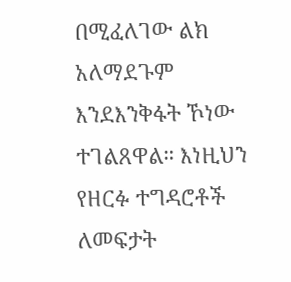በሚፈለገው ልክ አለማደጉም እንደእንቅፋት ኾነው ተገልጸዋል። እነዚህን የዘርፉ ተግዳሮቶች ለመፍታት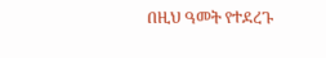በዚህ ዓመት የተደረጉ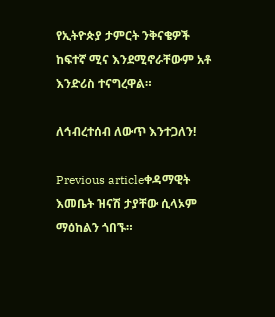የኢትዮጵያ ታምርት ንቅናቄዎች ከፍተኛ ሚና እንደሚኖራቸውም አቶ እንድሪስ ተናግረዋል።

ለኅብረተሰብ ለውጥ እንተጋለን!

Previous articleቀዳማዊት እመቤት ዝናሽ ታያቸው ሲላኦም ማዕከልን ጎበኙ።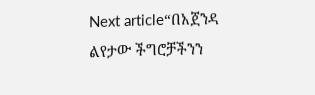Next article“በአጀንዳ ልየታው ችግሮቻችንን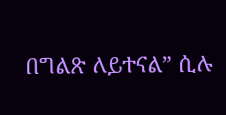በግልጽ ለይተናል” ሲሉ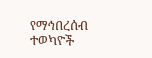የማኅበረሰብ ተወካዮች